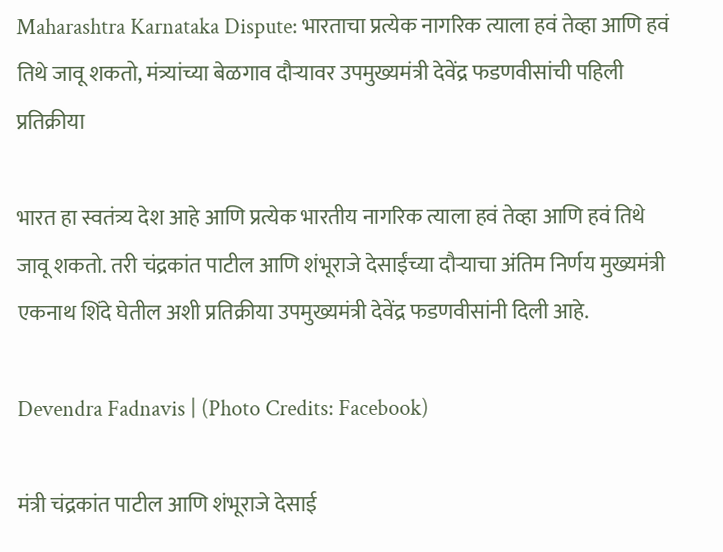Maharashtra Karnataka Dispute: भारताचा प्रत्येक नागरिक त्याला हवं तेव्हा आणि हवं तिथे जावू शकतो, मंत्र्यांच्या बेळगाव दौऱ्यावर उपमुख्यमंत्री देवेंद्र फडणवीसांची पहिली प्रतिक्रीया

भारत हा स्वतंत्र्य देश आहे आणि प्रत्येक भारतीय नागरिक त्याला हवं तेव्हा आणि हवं तिथे जावू शकतो. तरी चंद्रकांत पाटील आणि शंभूराजे देसाईंच्या दौऱ्याचा अंतिम निर्णय मुख्यमंत्री एकनाथ शिंदे घेतील अशी प्रतिक्रीया उपमुख्यमंत्री देवेंद्र फडणवीसांनी दिली आहे.

Devendra Fadnavis | (Photo Credits: Facebook)

मंत्री चंद्रकांत पाटील आणि शंभूराजे देसाई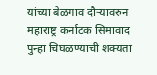यांच्या बेळगाव दौऱ्यावरुन महाराष्ट्र कर्नाटक सिमावाद पुन्हा चिघळण्याची शक्यता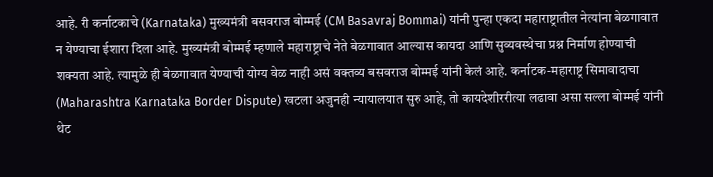आहे. री कर्नाटकाचे (Karnataka) मुख्यमंत्री बसवराज बोम्मई (CM Basavraj Bommai) यांनी पुन्हा एकदा महाराष्ट्रातील नेत्यांना बेळगावात न येण्याचा ईशारा दिला आहे. मुख्यमंत्री बोम्मई म्हणाले महाराष्ट्राचे नेते बेळगावात आल्यास कायदा आणि सुव्यवस्थेचा प्रश्न निर्माण होण्याची शक्यता आहे. त्यामुळे ही बेळगावात येण्याची योग्य वेळ नाही असं वक्तव्य बसवराज बोम्मई यांनी केलं आहे. कर्नाटक-महाराष्ट्र सिमावादाचा (Maharashtra Karnataka Border Dispute) खटला अजुनही न्यायालयात सुरु आहे, तो कायदेशीररीत्या लढावा असा सल्ला बोम्मई यांनी थेट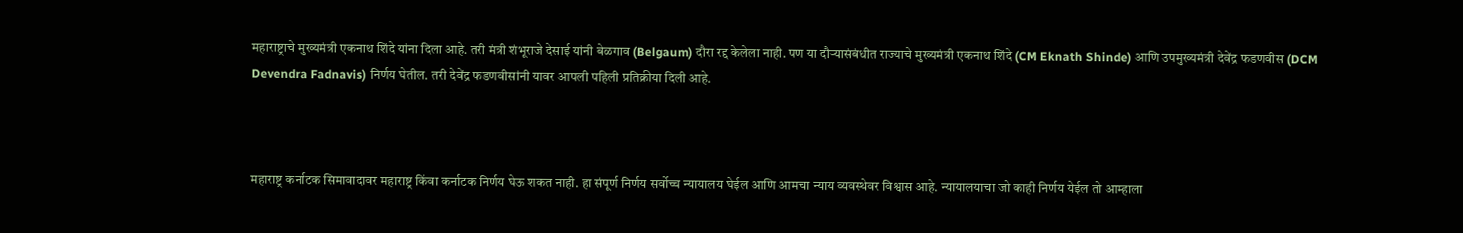महाराष्ट्राचे मुख्यमंत्री एकनाथ शिंदे यांना दिला आहे. तरी मंत्री शंभूराजे देसाई यांनी बेळगाव (Belgaum) दौरा रद्द केलेला नाही. पण या दौऱ्यासंबंधीत राज्याचे मुख्यमंत्री एकनाथ शिंदे (CM Eknath Shinde) आणि उपमुख्यमंत्री देवेंद्र फडणवीस (DCM Devendra Fadnavis) निर्णय घेतील. तरी देवेंद्र फडणवीसांनी यावर आपली पहिली प्रतिक्रीया दिली आहे.



महाराष्ट्र कर्नाटक सिमावादावर महाराष्ट्र किंवा कर्नाटक निर्णय घेऊ शकत नाही. हा संपूर्ण निर्णय सर्वोच्च न्यायालय घेईल आणि आमचा न्याय व्यवस्थेवर विश्वास आहे. न्यायालयाचा जो काही निर्णय येईल तो आम्हाला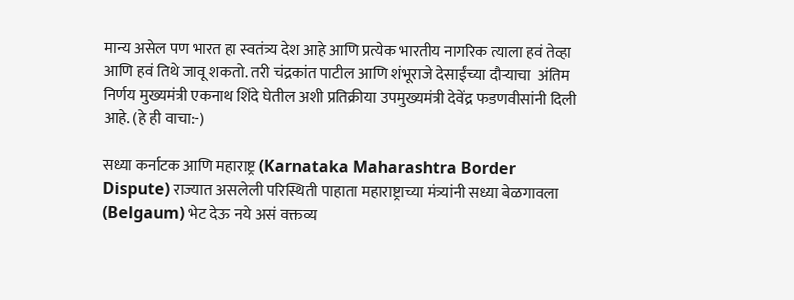मान्य असेल पण भारत हा स्वतंत्र्य देश आहे आणि प्रत्येक भारतीय नागरिक त्याला हवं तेव्हा आणि हवं तिथे जावू शकतो. तरी चंद्रकांत पाटील आणि शंभूराजे देसाईंच्या दौऱ्याचा  अंतिम निर्णय मुख्यमंत्री एकनाथ शिंदे घेतील अशी प्रतिक्रीया उपमुख्यमंत्री देवेंद्र फडणवीसांनी दिली आहे. (हे ही वाचा:-)

सध्या कर्नाटक आणि महाराष्ट्र (Karnataka Maharashtra Border Dispute) राज्यात असलेली परिस्थिती पाहाता महाराष्ट्राच्या मंत्र्यांनी सध्या बेळगावला (Belgaum) भेट देऊ नये असं वक्तव्य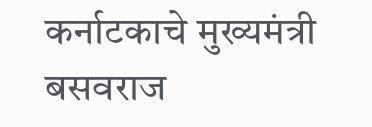कर्नाटकाचे मुख्यमंत्री बसवराज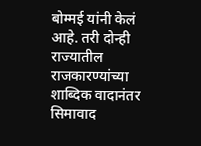बोम्मई यांनी केलं आहे. तरी दोन्ही राज्यातील राजकारण्यांच्या शाब्दिक वादानंतर सिमावाद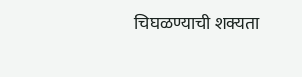चिघळण्याची शक्यता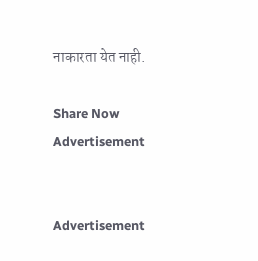नाकारता येत नाही.

Share Now
Advertisement


Advertisement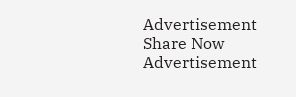Advertisement
Share Now
Advertisement